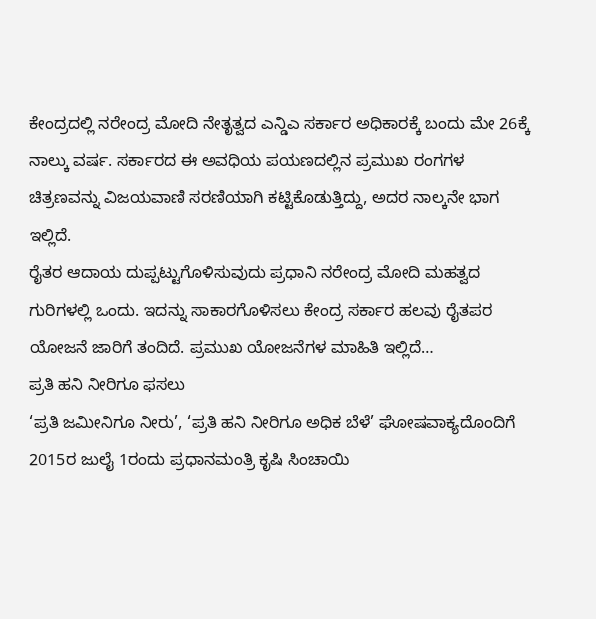ಕೇಂದ್ರದಲ್ಲಿ ನರೇಂದ್ರ ಮೋದಿ ನೇತೃತ್ವದ ಎನ್ಡಿಎ ಸರ್ಕಾರ ಅಧಿಕಾರಕ್ಕೆ ಬಂದು ಮೇ 26ಕ್ಕೆ ನಾಲ್ಕು ವರ್ಷ. ಸರ್ಕಾರದ ಈ ಅವಧಿಯ ಪಯಣದಲ್ಲಿನ ಪ್ರಮುಖ ರಂಗಗಳ ಚಿತ್ರಣವನ್ನು ವಿಜಯವಾಣಿ ಸರಣಿಯಾಗಿ ಕಟ್ಟಿಕೊಡುತ್ತಿದ್ದು, ಅದರ ನಾಲ್ಕನೇ ಭಾಗ ಇಲ್ಲಿದೆ.
ರೈತರ ಆದಾಯ ದುಪ್ಪಟ್ಟುಗೊಳಿಸುವುದು ಪ್ರಧಾನಿ ನರೇಂದ್ರ ಮೋದಿ ಮಹತ್ವದ ಗುರಿಗಳಲ್ಲಿ ಒಂದು. ಇದನ್ನು ಸಾಕಾರಗೊಳಿಸಲು ಕೇಂದ್ರ ಸರ್ಕಾರ ಹಲವು ರೈತಪರ ಯೋಜನೆ ಜಾರಿಗೆ ತಂದಿದೆ. ಪ್ರಮುಖ ಯೋಜನೆಗಳ ಮಾಹಿತಿ ಇಲ್ಲಿದೆ…
ಪ್ರತಿ ಹನಿ ನೀರಿಗೂ ಫಸಲು
‘ಪ್ರತಿ ಜಮೀನಿಗೂ ನೀರು’, ‘ಪ್ರತಿ ಹನಿ ನೀರಿಗೂ ಅಧಿಕ ಬೆಳೆ’ ಘೋಷವಾಕ್ಯದೊಂದಿಗೆ 2015ರ ಜುಲೈ 1ರಂದು ಪ್ರಧಾನಮಂತ್ರಿ ಕೃಷಿ ಸಿಂಚಾಯಿ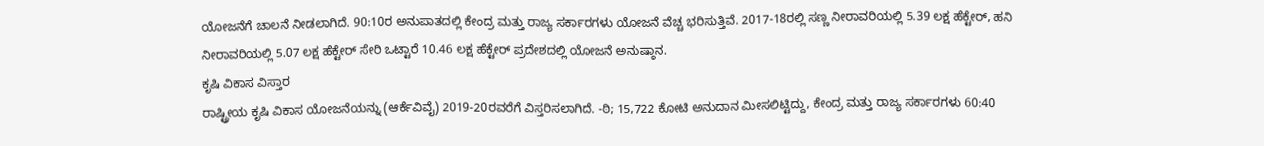ಯೋಜನೆಗೆ ಚಾಲನೆ ನೀಡಲಾಗಿದೆ. 90:10ರ ಅನುಪಾತದಲ್ಲಿ ಕೇಂದ್ರ ಮತ್ತು ರಾಜ್ಯ ಸರ್ಕಾರಗಳು ಯೋಜನೆ ವೆಚ್ಚ ಭರಿಸುತ್ತಿವೆ. 2017-18ರಲ್ಲಿ ಸಣ್ಣ ನೀರಾವರಿಯಲ್ಲಿ 5.39 ಲಕ್ಷ ಹೆಕ್ಟೇರ್, ಹನಿ ನೀರಾವರಿಯಲ್ಲಿ 5.07 ಲಕ್ಷ ಹೆಕ್ಟೇರ್ ಸೇರಿ ಒಟ್ಟಾರೆ 10.46 ಲಕ್ಷ ಹೆಕ್ಟೇರ್ ಪ್ರದೇಶದಲ್ಲಿ ಯೋಜನೆ ಅನುಷ್ಠಾನ.
ಕೃಷಿ ವಿಕಾಸ ವಿಸ್ತಾರ
ರಾಷ್ಟ್ರೀಯ ಕೃಷಿ ವಿಕಾಸ ಯೋಜನೆಯನ್ನು (ಆರ್ಕೆವಿವೈ) 2019-20ರವರೆಗೆ ವಿಸ್ತರಿಸಲಾಗಿದೆ. -ಠಿ; 15,722 ಕೋಟಿ ಅನುದಾನ ಮೀಸಲಿಟ್ಟಿದ್ದು, ಕೇಂದ್ರ ಮತ್ತು ರಾಜ್ಯ ಸರ್ಕಾರಗಳು 60:40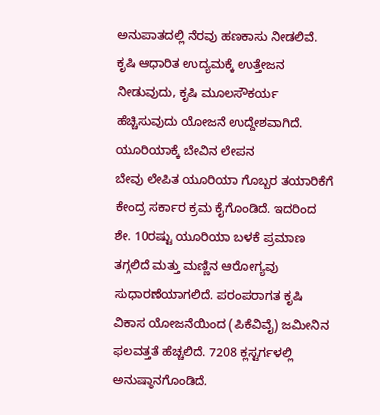ಅನುಪಾತದಲ್ಲಿ ನೆರವು ಹಣಕಾಸು ನೀಡಲಿವೆ. ಕೃಷಿ ಆಧಾರಿತ ಉದ್ಯಮಕ್ಕೆ ಉತ್ತೇಜನ ನೀಡುವುದು, ಕೃಷಿ ಮೂಲಸೌಕರ್ಯ ಹೆಚ್ಚಿಸುವುದು ಯೋಜನೆ ಉದ್ದೇಶವಾಗಿದೆ.
ಯೂರಿಯಾಕ್ಕೆ ಬೇವಿನ ಲೇಪನ
ಬೇವು ಲೇಪಿತ ಯೂರಿಯಾ ಗೊಬ್ಬರ ತಯಾರಿಕೆಗೆ ಕೇಂದ್ರ ಸರ್ಕಾರ ಕ್ರಮ ಕೈಗೊಂಡಿದೆ. ಇದರಿಂದ ಶೇ. 10ರಷ್ಟು ಯೂರಿಯಾ ಬಳಕೆ ಪ್ರಮಾಣ ತಗ್ಗಲಿದೆ ಮತ್ತು ಮಣ್ಣಿನ ಆರೋಗ್ಯವು ಸುಧಾರಣೆಯಾಗಲಿದೆ. ಪರಂಪರಾಗತ ಕೃಷಿ ವಿಕಾಸ ಯೋಜನೆಯಿಂದ (ಪಿಕೆವಿವೈ) ಜಮೀನಿನ ಫಲವತ್ತತೆ ಹೆಚ್ಚಲಿದೆ. 7208 ಕ್ಲಸ್ಟರ್ಗಳಲ್ಲಿ ಅನುಷ್ಠಾನಗೊಂಡಿದೆ.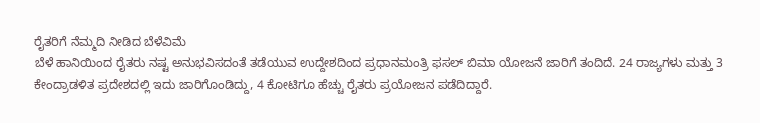ರೈತರಿಗೆ ನೆಮ್ಮದಿ ನೀಡಿದ ಬೆಳೆವಿಮೆ
ಬೆಳೆ ಹಾನಿಯಿಂದ ರೈತರು ನಷ್ಟ ಅನುಭವಿಸದಂತೆ ತಡೆಯುವ ಉದ್ದೇಶದಿಂದ ಪ್ರಧಾನಮಂತ್ರಿ ಫಸಲ್ ಬಿಮಾ ಯೋಜನೆ ಜಾರಿಗೆ ತಂದಿದೆ. 24 ರಾಜ್ಯಗಳು ಮತ್ತು 3 ಕೇಂದ್ರಾಡಳಿತ ಪ್ರದೇಶದಲ್ಲಿ ಇದು ಜಾರಿಗೊಂಡಿದ್ದು, 4 ಕೋಟಿಗೂ ಹೆಚ್ಚು ರೈತರು ಪ್ರಯೋಜನ ಪಡೆದಿದ್ದಾರೆ.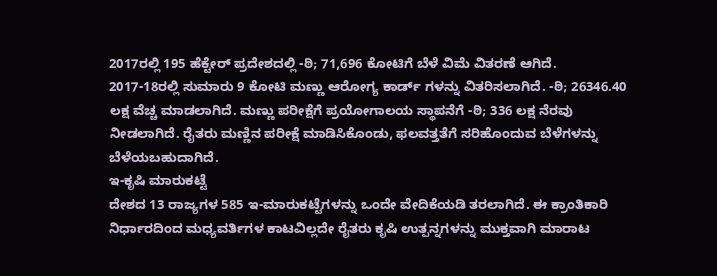2017ರಲ್ಲಿ 195 ಹೆಕ್ಟೇರ್ ಪ್ರದೇಶದಲ್ಲಿ -ಠಿ; 71,696 ಕೋಟಿಗೆ ಬೆಳೆ ವಿಮೆ ವಿತರಣೆ ಆಗಿದೆ.
2017-18ರಲ್ಲಿ ಸುಮಾರು 9 ಕೋಟಿ ಮಣ್ಣು ಆರೋಗ್ಯ ಕಾರ್ಡ್ ಗಳನ್ನು ವಿತರಿಸಲಾಗಿದೆ. -ಠಿ; 26346.40 ಲಕ್ಷ ವೆಚ್ಚ ಮಾಡಲಾಗಿದೆ. ಮಣ್ಣು ಪರೀಕ್ಷೆಗೆ ಪ್ರಯೋಗಾಲಯ ಸ್ಥಾಪನೆಗೆ -ಠಿ; 336 ಲಕ್ಷ ನೆರವು ನೀಡಲಾಗಿದೆ. ರೈತರು ಮಣ್ಣಿನ ಪರೀಕ್ಷೆ ಮಾಡಿಸಿಕೊಂಡು, ಫಲವತ್ತತೆಗೆ ಸರಿಹೊಂದುವ ಬೆಳೆಗಳನ್ನು ಬೆಳೆಯಬಹುದಾಗಿದೆ.
ಇ-ಕೃಷಿ ಮಾರುಕಟ್ಟೆ
ದೇಶದ 13 ರಾಜ್ಯಗಳ 585 ಇ-ಮಾರುಕಟ್ಟೆಗಳನ್ನು ಒಂದೇ ವೇದಿಕೆಯಡಿ ತರಲಾಗಿದೆ. ಈ ಕ್ರಾಂತಿಕಾರಿ ನಿರ್ಧಾರದಿಂದ ಮಧ್ಯವರ್ತಿಗಳ ಕಾಟವಿಲ್ಲದೇ ರೈತರು ಕೃಷಿ ಉತ್ಪನ್ನಗಳನ್ನು ಮುಕ್ತವಾಗಿ ಮಾರಾಟ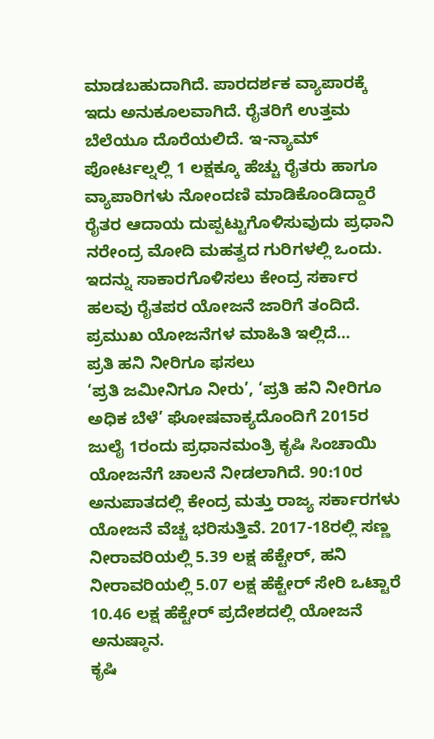ಮಾಡಬಹುದಾಗಿದೆ. ಪಾರದರ್ಶಕ ವ್ಯಾಪಾರಕ್ಕೆ ಇದು ಅನುಕೂಲವಾಗಿದೆ. ರೈತರಿಗೆ ಉತ್ತಮ ಬೆಲೆಯೂ ದೊರೆಯಲಿದೆ. ಇ-ನ್ಯಾಮ್ ಪೋರ್ಟಲ್ನಲ್ಲಿ 1 ಲಕ್ಷಕ್ಕೂ ಹೆಚ್ಚು ರೈತರು ಹಾಗೂ ವ್ಯಾಪಾರಿಗಳು ನೋಂದಣಿ ಮಾಡಿಕೊಂಡಿದ್ದಾರೆ
ರೈತರ ಆದಾಯ ದುಪ್ಪಟ್ಟುಗೊಳಿಸುವುದು ಪ್ರಧಾನಿ ನರೇಂದ್ರ ಮೋದಿ ಮಹತ್ವದ ಗುರಿಗಳಲ್ಲಿ ಒಂದು. ಇದನ್ನು ಸಾಕಾರಗೊಳಿಸಲು ಕೇಂದ್ರ ಸರ್ಕಾರ ಹಲವು ರೈತಪರ ಯೋಜನೆ ಜಾರಿಗೆ ತಂದಿದೆ. ಪ್ರಮುಖ ಯೋಜನೆಗಳ ಮಾಹಿತಿ ಇಲ್ಲಿದೆ…
ಪ್ರತಿ ಹನಿ ನೀರಿಗೂ ಫಸಲು
‘ಪ್ರತಿ ಜಮೀನಿಗೂ ನೀರು’, ‘ಪ್ರತಿ ಹನಿ ನೀರಿಗೂ ಅಧಿಕ ಬೆಳೆ’ ಘೋಷವಾಕ್ಯದೊಂದಿಗೆ 2015ರ ಜುಲೈ 1ರಂದು ಪ್ರಧಾನಮಂತ್ರಿ ಕೃಷಿ ಸಿಂಚಾಯಿ ಯೋಜನೆಗೆ ಚಾಲನೆ ನೀಡಲಾಗಿದೆ. 90:10ರ ಅನುಪಾತದಲ್ಲಿ ಕೇಂದ್ರ ಮತ್ತು ರಾಜ್ಯ ಸರ್ಕಾರಗಳು ಯೋಜನೆ ವೆಚ್ಚ ಭರಿಸುತ್ತಿವೆ. 2017-18ರಲ್ಲಿ ಸಣ್ಣ ನೀರಾವರಿಯಲ್ಲಿ 5.39 ಲಕ್ಷ ಹೆಕ್ಟೇರ್, ಹನಿ ನೀರಾವರಿಯಲ್ಲಿ 5.07 ಲಕ್ಷ ಹೆಕ್ಟೇರ್ ಸೇರಿ ಒಟ್ಟಾರೆ 10.46 ಲಕ್ಷ ಹೆಕ್ಟೇರ್ ಪ್ರದೇಶದಲ್ಲಿ ಯೋಜನೆ ಅನುಷ್ಠಾನ.
ಕೃಷಿ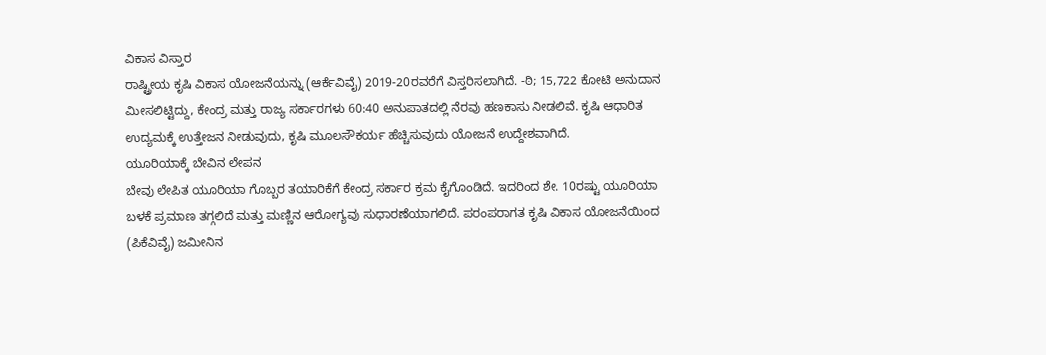ವಿಕಾಸ ವಿಸ್ತಾರ
ರಾಷ್ಟ್ರೀಯ ಕೃಷಿ ವಿಕಾಸ ಯೋಜನೆಯನ್ನು (ಆರ್ಕೆವಿವೈ) 2019-20ರವರೆಗೆ ವಿಸ್ತರಿಸಲಾಗಿದೆ. -ಠಿ; 15,722 ಕೋಟಿ ಅನುದಾನ ಮೀಸಲಿಟ್ಟಿದ್ದು, ಕೇಂದ್ರ ಮತ್ತು ರಾಜ್ಯ ಸರ್ಕಾರಗಳು 60:40 ಅನುಪಾತದಲ್ಲಿ ನೆರವು ಹಣಕಾಸು ನೀಡಲಿವೆ. ಕೃಷಿ ಆಧಾರಿತ ಉದ್ಯಮಕ್ಕೆ ಉತ್ತೇಜನ ನೀಡುವುದು, ಕೃಷಿ ಮೂಲಸೌಕರ್ಯ ಹೆಚ್ಚಿಸುವುದು ಯೋಜನೆ ಉದ್ದೇಶವಾಗಿದೆ.
ಯೂರಿಯಾಕ್ಕೆ ಬೇವಿನ ಲೇಪನ
ಬೇವು ಲೇಪಿತ ಯೂರಿಯಾ ಗೊಬ್ಬರ ತಯಾರಿಕೆಗೆ ಕೇಂದ್ರ ಸರ್ಕಾರ ಕ್ರಮ ಕೈಗೊಂಡಿದೆ. ಇದರಿಂದ ಶೇ. 10ರಷ್ಟು ಯೂರಿಯಾ ಬಳಕೆ ಪ್ರಮಾಣ ತಗ್ಗಲಿದೆ ಮತ್ತು ಮಣ್ಣಿನ ಆರೋಗ್ಯವು ಸುಧಾರಣೆಯಾಗಲಿದೆ. ಪರಂಪರಾಗತ ಕೃಷಿ ವಿಕಾಸ ಯೋಜನೆಯಿಂದ (ಪಿಕೆವಿವೈ) ಜಮೀನಿನ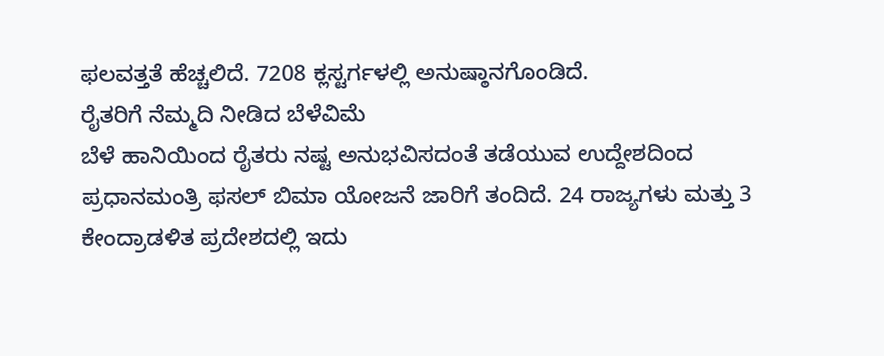ಫಲವತ್ತತೆ ಹೆಚ್ಚಲಿದೆ. 7208 ಕ್ಲಸ್ಟರ್ಗಳಲ್ಲಿ ಅನುಷ್ಠಾನಗೊಂಡಿದೆ.
ರೈತರಿಗೆ ನೆಮ್ಮದಿ ನೀಡಿದ ಬೆಳೆವಿಮೆ
ಬೆಳೆ ಹಾನಿಯಿಂದ ರೈತರು ನಷ್ಟ ಅನುಭವಿಸದಂತೆ ತಡೆಯುವ ಉದ್ದೇಶದಿಂದ ಪ್ರಧಾನಮಂತ್ರಿ ಫಸಲ್ ಬಿಮಾ ಯೋಜನೆ ಜಾರಿಗೆ ತಂದಿದೆ. 24 ರಾಜ್ಯಗಳು ಮತ್ತು 3 ಕೇಂದ್ರಾಡಳಿತ ಪ್ರದೇಶದಲ್ಲಿ ಇದು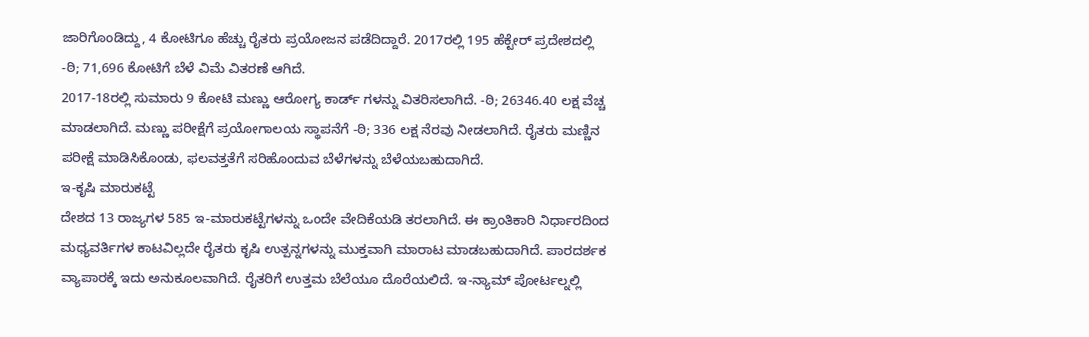ಜಾರಿಗೊಂಡಿದ್ದು, 4 ಕೋಟಿಗೂ ಹೆಚ್ಚು ರೈತರು ಪ್ರಯೋಜನ ಪಡೆದಿದ್ದಾರೆ. 2017ರಲ್ಲಿ 195 ಹೆಕ್ಟೇರ್ ಪ್ರದೇಶದಲ್ಲಿ -ಠಿ; 71,696 ಕೋಟಿಗೆ ಬೆಳೆ ವಿಮೆ ವಿತರಣೆ ಆಗಿದೆ.
2017-18ರಲ್ಲಿ ಸುಮಾರು 9 ಕೋಟಿ ಮಣ್ಣು ಆರೋಗ್ಯ ಕಾರ್ಡ್ ಗಳನ್ನು ವಿತರಿಸಲಾಗಿದೆ. -ಠಿ; 26346.40 ಲಕ್ಷ ವೆಚ್ಚ ಮಾಡಲಾಗಿದೆ. ಮಣ್ಣು ಪರೀಕ್ಷೆಗೆ ಪ್ರಯೋಗಾಲಯ ಸ್ಥಾಪನೆಗೆ -ಠಿ; 336 ಲಕ್ಷ ನೆರವು ನೀಡಲಾಗಿದೆ. ರೈತರು ಮಣ್ಣಿನ ಪರೀಕ್ಷೆ ಮಾಡಿಸಿಕೊಂಡು, ಫಲವತ್ತತೆಗೆ ಸರಿಹೊಂದುವ ಬೆಳೆಗಳನ್ನು ಬೆಳೆಯಬಹುದಾಗಿದೆ.
ಇ-ಕೃಷಿ ಮಾರುಕಟ್ಟೆ
ದೇಶದ 13 ರಾಜ್ಯಗಳ 585 ಇ-ಮಾರುಕಟ್ಟೆಗಳನ್ನು ಒಂದೇ ವೇದಿಕೆಯಡಿ ತರಲಾಗಿದೆ. ಈ ಕ್ರಾಂತಿಕಾರಿ ನಿರ್ಧಾರದಿಂದ ಮಧ್ಯವರ್ತಿಗಳ ಕಾಟವಿಲ್ಲದೇ ರೈತರು ಕೃಷಿ ಉತ್ಪನ್ನಗಳನ್ನು ಮುಕ್ತವಾಗಿ ಮಾರಾಟ ಮಾಡಬಹುದಾಗಿದೆ. ಪಾರದರ್ಶಕ ವ್ಯಾಪಾರಕ್ಕೆ ಇದು ಅನುಕೂಲವಾಗಿದೆ. ರೈತರಿಗೆ ಉತ್ತಮ ಬೆಲೆಯೂ ದೊರೆಯಲಿದೆ. ಇ-ನ್ಯಾಮ್ ಪೋರ್ಟಲ್ನಲ್ಲಿ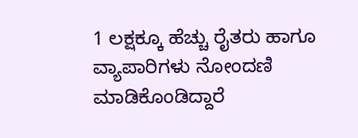1 ಲಕ್ಷಕ್ಕೂ ಹೆಚ್ಚು ರೈತರು ಹಾಗೂ ವ್ಯಾಪಾರಿಗಳು ನೋಂದಣಿ ಮಾಡಿಕೊಂಡಿದ್ದಾರೆ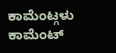ಕಾಮೆಂಟ್ಗಳು
ಕಾಮೆಂಟ್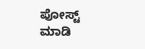ಪೋಸ್ಟ್ ಮಾಡಿ